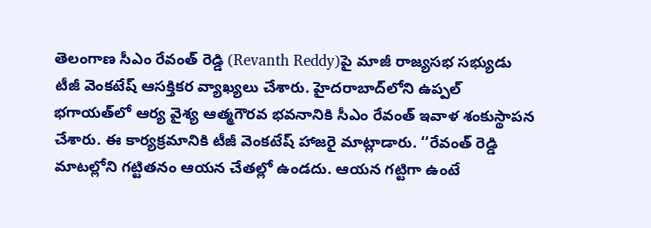తెలంగాణ సీఎం రేవంత్‌ రెడ్డి (Revanth Reddy)పై మాజీ రాజ్యసభ సభ్యుడు టీజీ వెంకటేష్‌ ఆసక్తికర వ్యాఖ్యలు చేశారు. హైదరాబాద్‌లోని ఉప్పల్‌ భగాయత్‌లో ఆర్య వైశ్య ఆత్మగౌరవ భవనానికి సీఎం రేవంత్‌ ఇవాళ శంకుస్థాపన చేశారు. ఈ కార్యక్రమానికి టీజీ వెంకటేష్‌ హాజరై మాట్లాడారు. ‘‘రేవంత్‌ రెడ్డి మాటల్లోని గట్టితనం ఆయన చేతల్లో ఉండదు. ఆయన గట్టిగా ఉంటే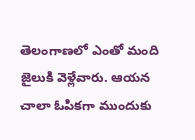తెలంగాణలో ఎంతో మంది జైలుకి వెళ్లేవారు. ఆయన చాలా ఓపికగా ముందుకు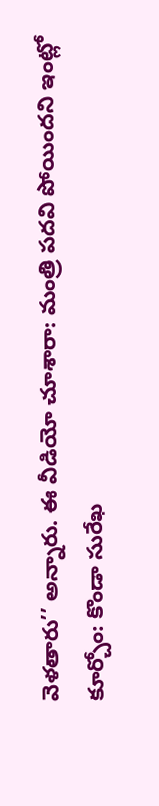వెళతారు’’ అన్నారు. ఈ వీడియో చూశారా: మంత్రి పదవి పోయిందని ఇంట్లో కూర్చోం: కొండా సురేఖ